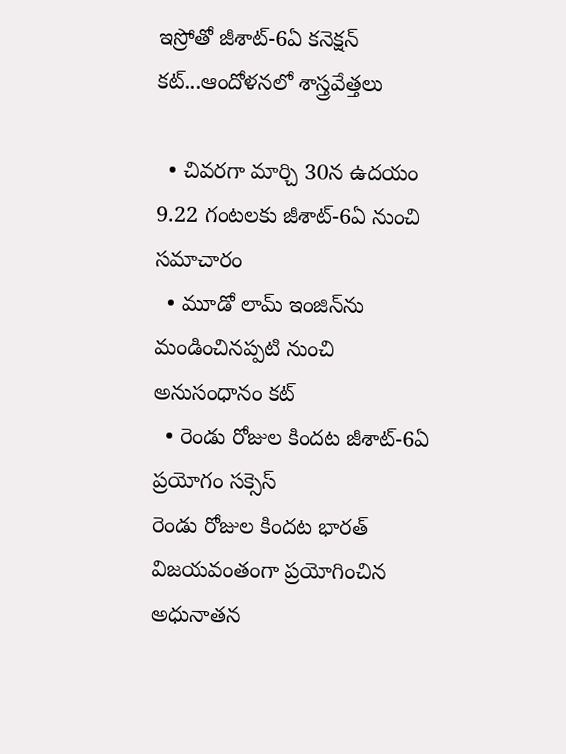ఇస్రోతో జీశాట్-6ఏ కనెక్షన్ కట్...ఆందోళనలో శాస్త్రవేత్తలు

  • చివరగా మార్చి 30న ఉదయం 9.22 గంటలకు జీశాట్-6ఏ నుంచి సమాచారం
  • మూడో లామ్ ఇంజిన్‌ను మండించినప్పటి నుంచి అనుసంధానం కట్
  • రెండు రోజుల కిందట జీశాట్-6ఏ ప్రయోగం సక్సెస్
రెండు రోజుల కిందట భారత్ విజయవంతంగా ప్రయోగించిన అధునాతన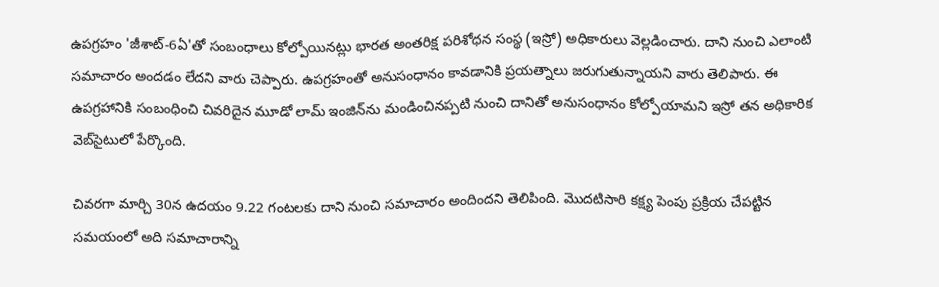ఉపగ్రహం 'జీశాట్-6ఏ'తో సంబంధాలు కోల్పోయినట్లు భారత అంతరిక్ష పరిశోధన సంస్థ (ఇస్రో) అధికారులు వెల్లడించారు. దాని నుంచి ఎలాంటి సమాచారం అందడం లేదని వారు చెప్పారు. ఉపగ్రహంతో అనుసంధానం కావడానికి ప్రయత్నాలు జరుగుతున్నాయని వారు తెలిపారు. ఈ ఉపగ్రహానికి సంబంధించి చివరిదైన మూడో లామ్ ఇంజిన్‌ను మండించినప్పటి నుంచి దానితో అనుసంధానం కోల్పోయామని ఇస్రో తన అధికారిక వెబ్‌సైటులో పేర్కొంది.

చివరగా మార్చి 30న ఉదయం 9.22 గంటలకు దాని నుంచి సమాచారం అందిందని తెలిపింది. మొదటిసారి కక్ష్య పెంపు ప్రక్రియ చేపట్టిన సమయంలో అది సమాచారాన్ని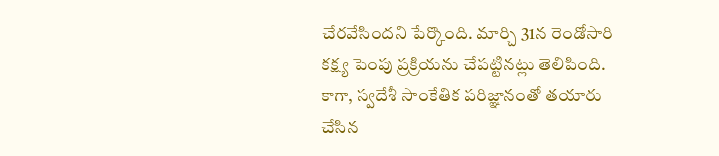చేరవేసిందని పేర్కొంది. మార్చి 31న రెండోసారి కక్ష్య పెంపు ప్రక్రియను చేపట్టినట్లు తెలిపింది. కాగా, స్వదేశీ సాంకేతిక పరిజ్ఞానంతో తయారు చేసిన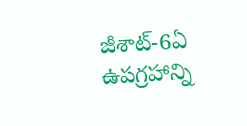జీశాట్-6ఏ ఉపగ్రహాన్ని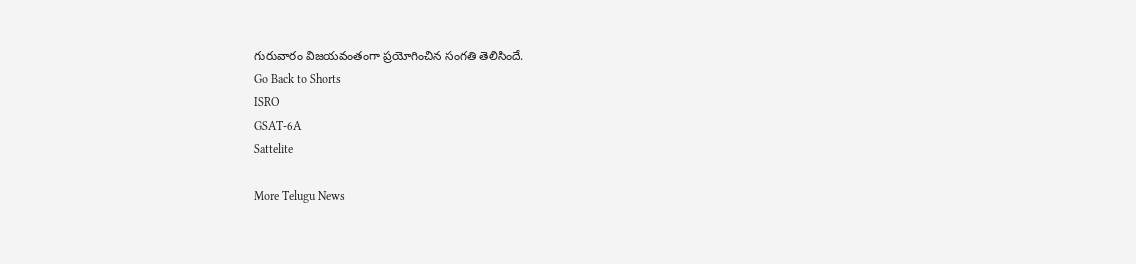గురువారం విజయవంతంగా ప్రయోగించిన సంగతి తెలిసిందే.
Go Back to Shorts
ISRO
GSAT-6A
Sattelite

More Telugu News